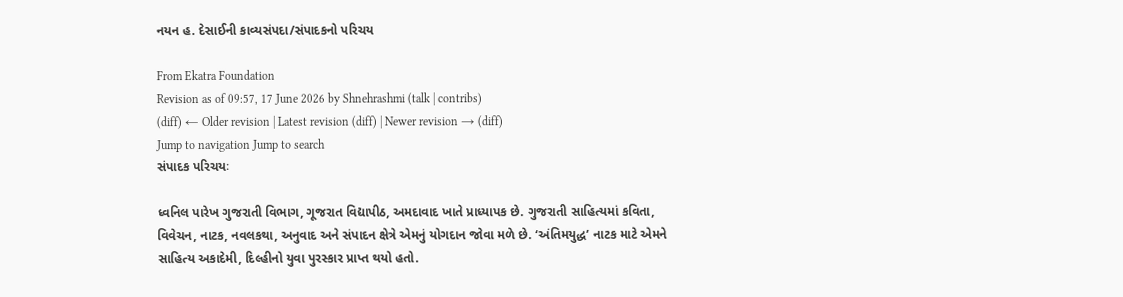નયન હ. દેસાઈની કાવ્યસંપદા/સંપાદકનો પરિચય

From Ekatra Foundation
Revision as of 09:57, 17 June 2026 by Shnehrashmi (talk | contribs)
(diff) ← Older revision | Latest revision (diff) | Newer revision → (diff)
Jump to navigation Jump to search
સંપાદક પરિચયઃ

ધ્વનિલ પારેખ ગુજરાતી વિભાગ, ગૂજરાત વિદ્યાપીઠ, અમદાવાદ ખાતે પ્રાધ્યાપક છે. ગુજરાતી સાહિત્યમાં કવિતા, વિવેચન, નાટક, નવલકથા, અનુવાદ અને સંપાદન ક્ષેત્રે એમનું યોગદાન જોવા મળે છે. ‘અંતિમયુદ્ધ’ નાટક માટે એમને સાહિત્ય અકાદેમી, દિલ્હીનો યુવા પુરસ્કાર પ્રાપ્ત થયો હતો.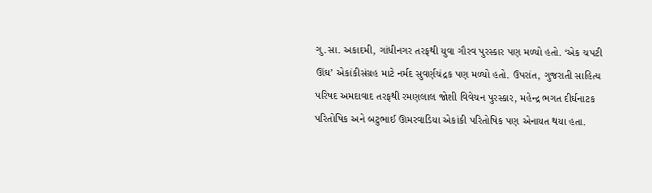ગુ.સા. અકાદમી, ગાંધીનગર તરફથી યુવા ગૌરવ પુરસ્કાર પણ મળ્યો હતો. ‘એક ચપટી ઊંઘ’ એકાંકીસંગ્રહ માટે નર્મદ સુવર્ણચંદ્રક પણ મળ્યો હતો. ઉપરાંત, ગુજરાતી સાહિત્ય પરિષદ અમદાવાદ તરફથી રમણલાલ જોશી વિવેચન પુરસ્કાર, મહેન્દ્ર ભગત દીર્ઘનાટક પરિતોષિક અને બટુભાઈ ઊમરવાડિયા એકાંકી પરિતોષિક પણ એનાયત થયા હતા.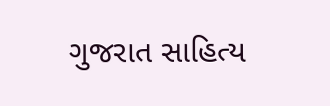ગુજરાત સાહિત્ય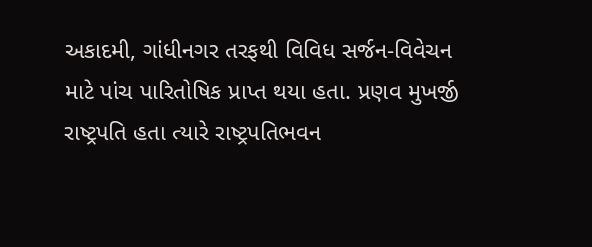અકાદમી, ગાંધીનગર તરફથી વિવિધ સર્જન-વિવેચન માટે પાંચ પારિતોષિક પ્રાપ્ત થયા હતા. પ્રણવ મુખર્જી રાષ્ટ્રપતિ હતા ત્યારે રાષ્ટ્રપતિભવન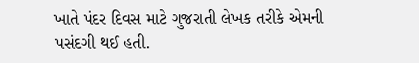ખાતે પંદર દિવસ માટે ગુજરાતી લેખક તરીકે એમની પસંદગી થઈ હતી.